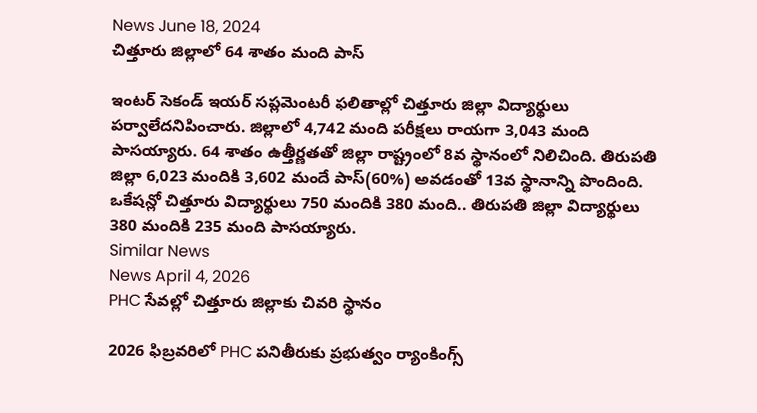News June 18, 2024
చిత్తూరు జిల్లాలో 64 శాతం మంది పాస్

ఇంటర్ సెకండ్ ఇయర్ సప్లమెంటరీ ఫలితాల్లో చిత్తూరు జిల్లా విద్యార్థులు పర్వాలేదనిపించారు. జిల్లాలో 4,742 మంది పరీక్షలు రాయగా 3,043 మంది పాసయ్యారు. 64 శాతం ఉత్తీర్ణతతో జిల్లా రాష్ట్రంలో 8వ స్థానంలో నిలిచింది. తిరుపతి జిల్లా 6,023 మందికి 3,602 మందే పాస్(60%) అవడంతో 13వ స్థానాన్ని పొందింది. ఒకేషన్లో చిత్తూరు విద్యార్థులు 750 మందికి 380 మంది.. తిరుపతి జిల్లా విద్యార్థులు 380 మందికి 235 మంది పాసయ్యారు.
Similar News
News April 4, 2026
PHC సేవల్లో చిత్తూరు జిల్లాకు చివరి స్థానం

2026 ఫిబ్రవరిలో PHC పనితీరుకు ప్రభుత్వం ర్యాంకింగ్స్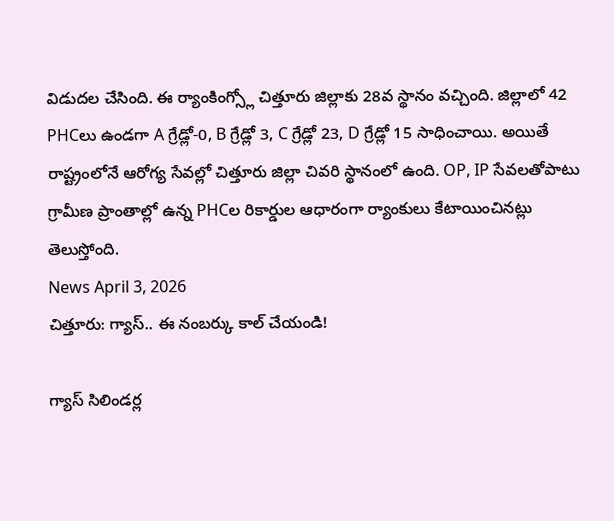విడుదల చేసింది. ఈ ర్యాంకింగ్స్లో చిత్తూరు జిల్లాకు 28వ స్థానం వచ్చింది. జిల్లాలో 42 PHCలు ఉండగా A గ్రేడ్లో-0, B గ్రేడ్లో 3, C గ్రేడ్లో 23, D గ్రేడ్లో 15 సాధించాయి. అయితే రాష్ట్రంలోనే ఆరోగ్య సేవల్లో చిత్తూరు జిల్లా చివరి స్థానంలో ఉంది. OP, IP సేవలతోపాటు గ్రామీణ ప్రాంతాల్లో ఉన్న PHCల రికార్డుల ఆధారంగా ర్యాంకులు కేటాయించినట్లు తెలుస్తోంది.
News April 3, 2026
చిత్తూరు: గ్యాస్.. ఈ నంబర్కు కాల్ చేయండి!

గ్యాస్ సిలిండర్ల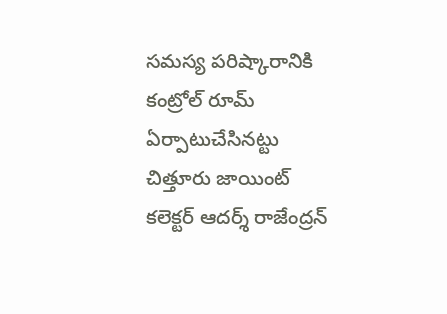సమస్య పరిష్కారానికి కంట్రోల్ రూమ్ ఏర్పాటుచేసినట్టు చిత్తూరు జాయింట్ కలెక్టర్ ఆదర్శ్ రాజేంద్రన్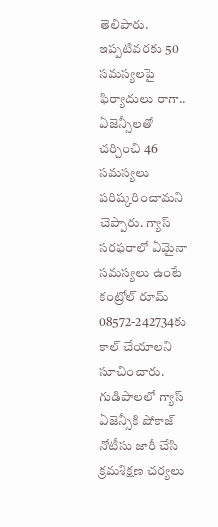తెలిపారు. ఇప్పటివరకు 50 సమస్యలపై ఫిర్యాదులు రాగా.. ఏజెన్సీలతో చర్చించి 46 సమస్యలు పరిష్కరించామని చెప్పారు. గ్యాస్ సరఫరాలో ఏమైనా సమస్యలు ఉంటే కంట్రోల్ రూమ్ 08572-242734కు కాల్ చేయాలని సూచించారు. గుడిపాలలో గ్యాస్ ఏజెన్సీకి షోకాజ్ నోటీసు జారీ చేసి క్రమశిక్షణ చర్యలు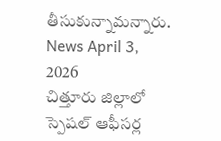తీసుకున్నామన్నారు.
News April 3, 2026
చిత్తూరు జిల్లాలో స్పెషల్ ఆఫీసర్ల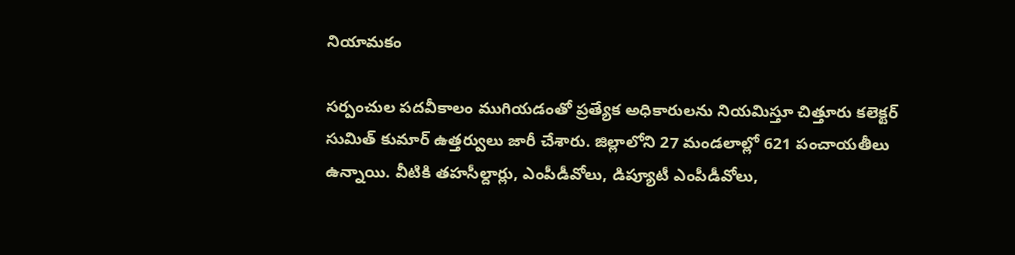నియామకం

సర్పంచుల పదవీకాలం ముగియడంతో ప్రత్యేక అధికారులను నియమిస్తూ చిత్తూరు కలెక్టర్ సుమిత్ కుమార్ ఉత్తర్వులు జారీ చేశారు. జిల్లాలోని 27 మండలాల్లో 621 పంచాయతీలు ఉన్నాయి. వీటికి తహసీల్దార్లు, ఎంపీడీవోలు, డిప్యూటీ ఎంపీడీవోలు,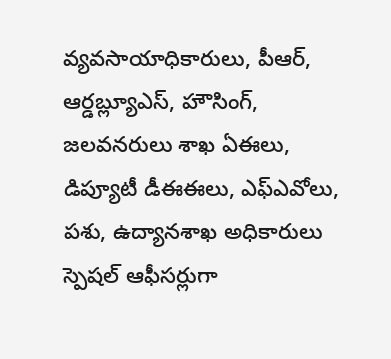వ్యవసాయాధికారులు, పీఆర్, ఆర్డబ్ల్యూఎస్, హౌసింగ్, జలవనరులు శాఖ ఏఈలు, డిప్యూటీ డీఈఈలు, ఎఫ్ఎవోలు, పశు, ఉద్యానశాఖ అధికారులు స్పెషల్ ఆఫీసర్లుగా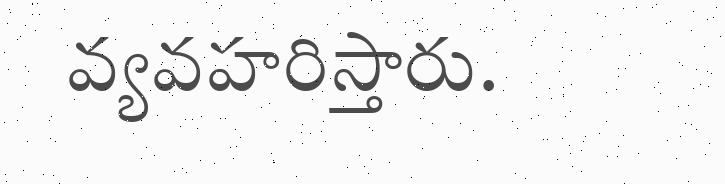వ్యవహరిస్తారు.